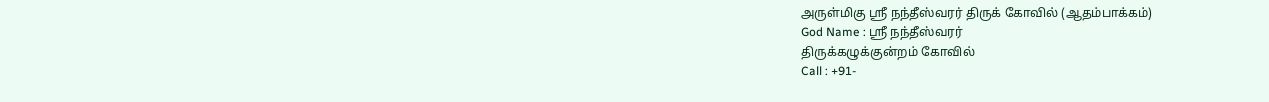அருள்மிகு ஸ்ரீ நந்தீஸ்வரர் திருக் கோவில் (ஆதம்பாக்கம்)
God Name : ஸ்ரீ நந்தீஸ்வரர்
திருக்கழுக்குன்றம் கோவில்
Call : +91-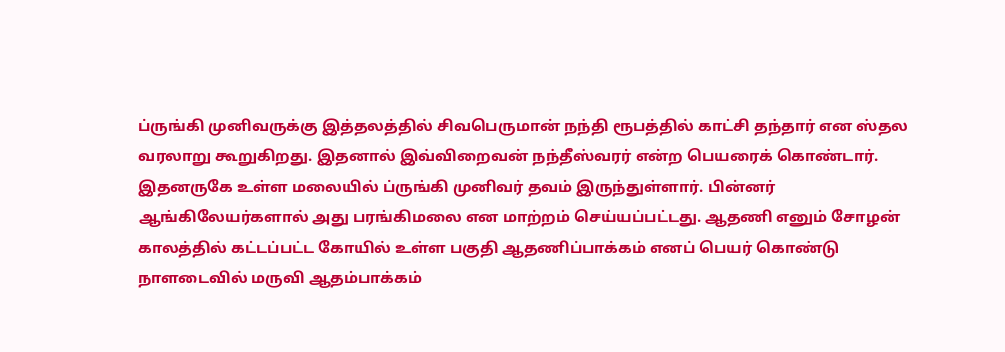ப்ருங்கி முனிவருக்கு இத்தலத்தில் சிவபெருமான் நந்தி ரூபத்தில் காட்சி தந்தார் என ஸ்தல வரலாறு கூறுகிறது. இதனால் இவ்விறைவன் நந்தீஸ்வரர் என்ற பெயரைக் கொண்டார். இதனருகே உள்ள மலையில் ப்ருங்கி முனிவர் தவம் இருந்துள்ளார். பின்னர் ஆங்கிலேயர்களால் அது பரங்கிமலை என மாற்றம் செய்யப்பட்டது. ஆதணி எனும் சோழன் காலத்தில் கட்டப்பட்ட கோயில் உள்ள பகுதி ஆதணிப்பாக்கம் எனப் பெயர் கொண்டு நாளடைவில் மருவி ஆதம்பாக்கம்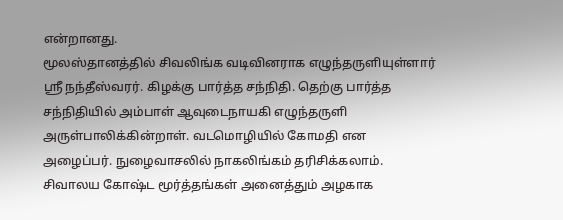என்றானது.
மூலஸ்தானத்தில் சிவலிங்க வடிவினராக எழுந்தருளியுள்ளார் ஸ்ரீ நந்தீஸ்வரர். கிழக்கு பார்த்த சந்நிதி. தெற்கு பார்த்த சந்நிதியில் அம்பாள் ஆவுடைநாயகி எழுந்தருளி அருள்பாலிக்கின்றாள். வடமொழியில் கோமதி என அழைப்பர். நுழைவாசலில் நாகலிங்கம் தரிசிக்கலாம். சிவாலய கோஷ்ட மூர்த்தங்கள் அனைத்தும் அழகாக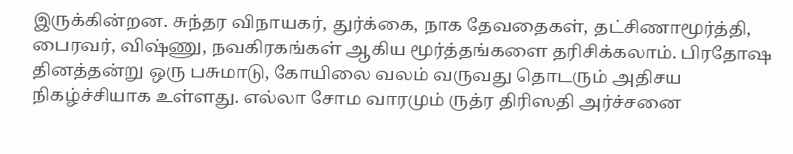இருக்கின்றன. சுந்தர விநாயகர், துர்க்கை, நாக தேவதைகள், தட்சிணாமூர்த்தி, பைரவர், விஷ்ணு, நவகிரகங்கள் ஆகிய மூர்த்தங்களை தரிசிக்கலாம். பிரதோஷ தினத்தன்று ஒரு பசுமாடு, கோயிலை வலம் வருவது தொடரும் அதிசய நிகழ்ச்சியாக உள்ளது. எல்லா சோம வாரமும் ருத்ர திரிஸதி அர்ச்சனை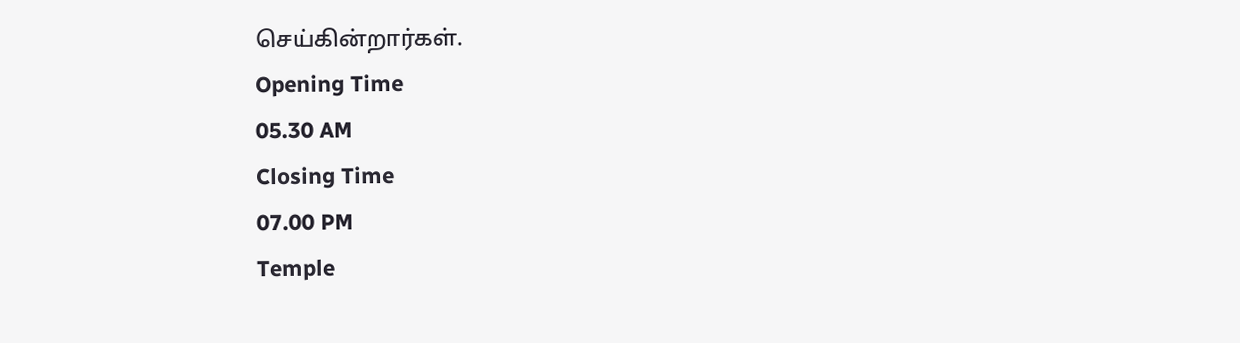செய்கின்றார்கள்.
Opening Time
05.30 AM
Closing Time
07.00 PM
Temple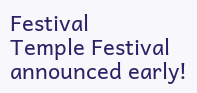Festival
Temple Festival announced early!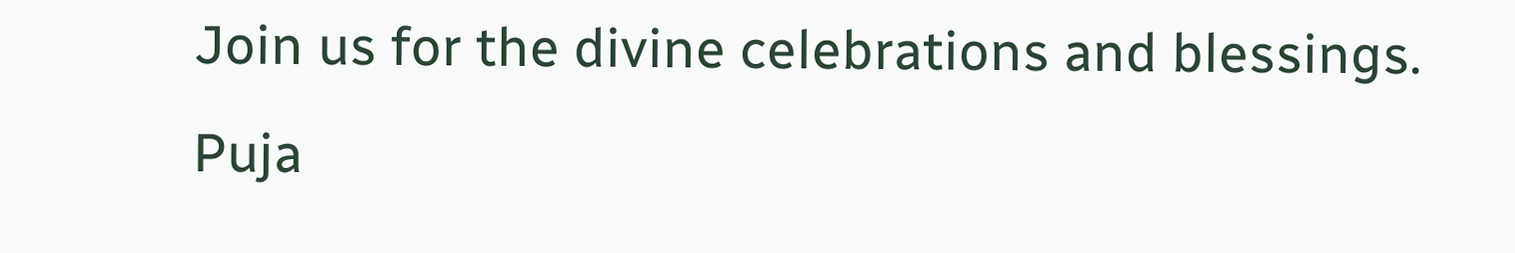Join us for the divine celebrations and blessings.
Puja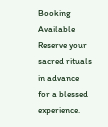Booking Available
Reserve your sacred rituals in advance for a blessed experience.